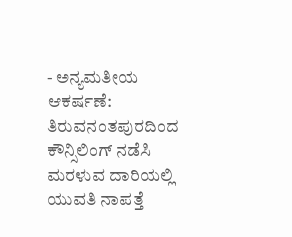- ಅನ್ಯಮತೀಯ ಆಕರ್ಷಣೆ: ತಿರುವನಂತಪುರದಿಂದ ಕೌನ್ಸಿಲಿಂಗ್ ನಡೆಸಿ ಮರಳುವ ದಾರಿಯಲ್ಲಿ ಯುವತಿ ನಾಪತ್ತೆ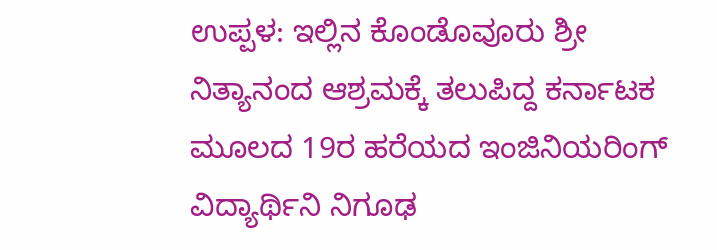ಉಪ್ಪಳ: ಇಲ್ಲಿನ ಕೊಂಡೊವೂರು ಶ್ರೀ ನಿತ್ಯಾನಂದ ಆಶ್ರಮಕ್ಕೆ ತಲುಪಿದ್ದ ಕರ್ನಾಟಕ ಮೂಲದ 19ರ ಹರೆಯದ ಇಂಜಿನಿಯರಿಂಗ್ ವಿದ್ಯಾರ್ಥಿನಿ ನಿಗೂಢ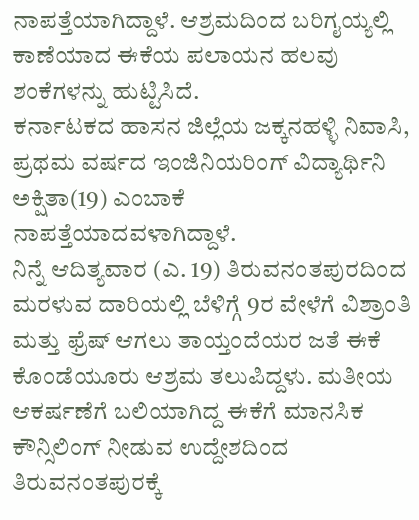ನಾಪತ್ತೆಯಾಗಿದ್ದಾಳೆ. ಆಶ್ರಮದಿಂದ ಬರಿಗೖಯ್ಯಲ್ಲಿ ಕಾಣೆಯಾದ ಈಕೆಯ ಪಲಾಯನ ಹಲವು ಶಂಕೆಗಳನ್ನು ಹುಟ್ಟಿಸಿದೆ.
ಕರ್ನಾಟಕದ ಹಾಸನ ಜಿಲ್ಲೆಯ ಜಕ್ಕನಹಳ್ಳಿ ನಿವಾಸಿ, ಪ್ರಥಮ ವರ್ಷದ ಇಂಜಿನಿಯರಿಂಗ್ ವಿದ್ಯಾರ್ಥಿನಿ ಅಕ್ಷಿತಾ(19) ಎಂಬಾಕೆ ನಾಪತ್ತೆಯಾದವಳಾಗಿದ್ದಾಳೆ.
ನಿನ್ನೆ ಆದಿತ್ಯವಾರ (ಎ. 19) ತಿರುವನಂತಪುರದಿಂದ ಮರಳುವ ದಾರಿಯಲ್ಲಿ ಬೆಳಿಗ್ಗೆ 9ರ ವೇಳೆಗೆ ವಿಶ್ರಾಂತಿ ಮತ್ತು ಫ್ರೆಷ್ ಆಗಲು ತಾಯ್ತಂದೆಯರ ಜತೆ ಈಕೆ ಕೊಂಡೆಯೂರು ಆಶ್ರಮ ತಲುಪಿದ್ದಳು. ಮತೀಯ ಆಕರ್ಷಣೆಗೆ ಬಲಿಯಾಗಿದ್ದ ಈಕೆಗೆ ಮಾನಸಿಕ ಕೌನ್ಸಿಲಿಂಗ್ ನೀಡುವ ಉದ್ದೇಶದಿಂದ ತಿರುವನಂತಪುರಕ್ಕೆ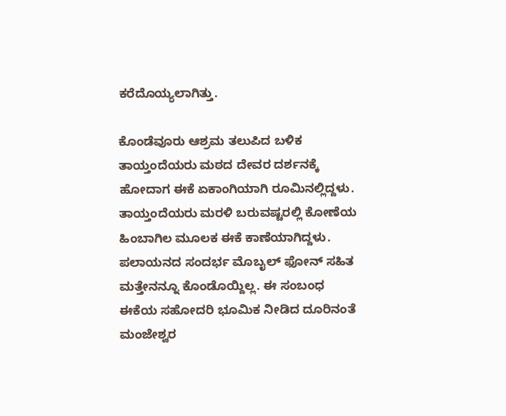ಕರೆದೊಯ್ಯಲಾಗಿತ್ತು.

ಕೊಂಡೆವೂರು ಆಶ್ರಮ ತಲುಪಿದ ಬಳಿಕ ತಾಯ್ತಂದೆಯರು ಮಠದ ದೇವರ ದರ್ಶನಕ್ಕೆ ಹೋದಾಗ ಈಕೆ ಏಕಾಂಗಿಯಾಗಿ ರೂಮಿನಲ್ಲಿದ್ದಳು. ತಾಯ್ತಂದೆಯರು ಮರಳಿ ಬರುವಷ್ಟರಲ್ಲಿ ಕೋಣೆಯ ಹಿಂಬಾಗಿಲ ಮೂಲಕ ಈಕೆ ಕಾಣೆಯಾಗಿದ್ದಳು. ಪಲಾಯನದ ಸಂದರ್ಭ ಮೊಬೖಲ್ ಫೋನ್ ಸಹಿತ ಮತ್ತೇನನ್ನೂ ಕೊಂಡೊಯ್ದಿಲ್ಲ. ಈ ಸಂಬಂಧ ಈಕೆಯ ಸಹೋದರಿ ಭೂಮಿಕ ನೀಡಿದ ದೂರಿನಂತೆ ಮಂಜೇಶ್ವರ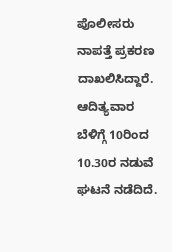ಪೊಲೀಸರು ನಾಪತ್ತೆ ಪ್ರಕರಣ ದಾಖಲಿಸಿದ್ದಾರೆ. ಆದಿತ್ಯವಾರ ಬೆಳಿಗ್ಗೆ 10ರಿಂದ 10.30ರ ನಡುವೆ ಘಟನೆ ನಡೆದಿದೆ.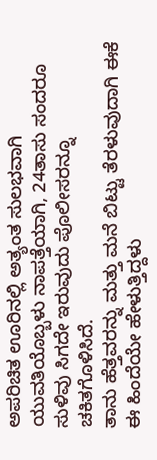ಅಪರಿಚಿತ ಊರಿನಲ್ಲಿ ಅತ್ಯಂತ ಸುಲಭವಾಗಿ ಯುವತಿಯೊಬ್ಬಳು ನಾಪತ್ತೆಯಾಗಿ, 24ತಾಸು ಸಂದರೂ ಸುಳಿವು ಸಿಗದೇ ಇರುವುದು ಪೊಲೀಸರನ್ನೂ ಚಕಿತಗೊಳಿಸಿದೆ.
ತಾನು ಹೆತ್ತವರನ್ನು ಮತ್ತು ಮನೆ ಬಿಟ್ಟು ತೆರಳುವುದಾಗಿ ಈಕೆ ಈ ಹಿಂದೆಯೇ ಹೇಳುತ್ತಿದ್ದಳು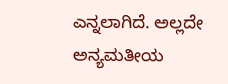ಎನ್ನಲಾಗಿದೆ. ಅಲ್ಲದೇ ಅನ್ಯಮತೀಯ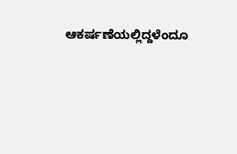ಆಕರ್ಷಣೆಯಲ್ಲಿದ್ದಳೆಂದೂ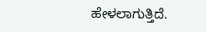ಹೇಳಲಾಗುತ್ತಿದೆ.